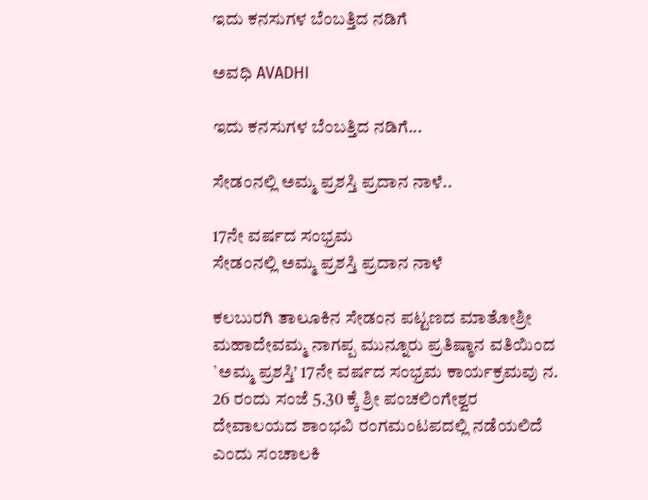ಇದು ಕನಸುಗಳ ಬೆಂಬತ್ತಿದ ನಡಿಗೆ‍

ಅವಧಿ AVADHI

ಇದು ಕನಸುಗಳ ಬೆಂಬತ್ತಿದ ನಡಿಗೆ...

ಸೇಡಂನಲ್ಲಿ ಅಮ್ಮ ಪ್ರಶಸ್ತಿ ಪ್ರದಾನ ನಾಳೆ..

17ನೇ ವರ್ಷದ ಸಂಭ್ರಮ
ಸೇಡಂನಲ್ಲಿ ಅಮ್ಮ ಪ್ರಶಸ್ತಿ ಪ್ರದಾನ ನಾಳೆ

ಕಲಬುರಗಿ ತಾಲೂಕಿನ ಸೇಡಂನ ಪಟ್ಟಣದ ಮಾತೋಶ್ರೀ ಮಹಾದೇವಮ್ಮ ನಾಗಪ್ಪ ಮುನ್ನೂರು ಪ್ರತಿಷ್ಠಾನ ವತಿಯಿಂದ `ಅಮ್ಮ ಪ್ರಶಸ್ತಿ’ 17ನೇ ವರ್ಷದ ಸಂಭ್ರಮ ಕಾರ್ಯಕ್ರಮವು ನ. 26 ರಂದು ಸಂಜೆ 5.30 ಕ್ಕೆ ಶ್ರೀ ಪಂಚಲಿಂಗೇಶ್ವರ ದೇವಾಲಯದ ಶಾಂಭವಿ ರಂಗಮಂಟಪದಲ್ಲಿ ನಡೆಯಲಿದೆ ಎಂದು ಸಂಚಾಲಕಿ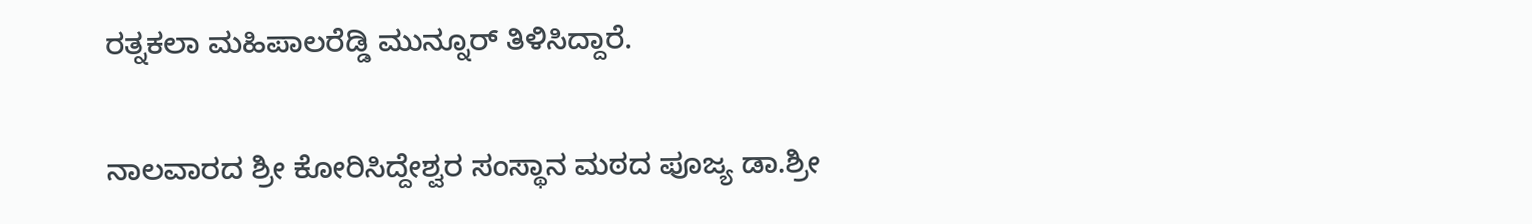ರತ್ನಕಲಾ ಮಹಿಪಾಲರೆಡ್ಡಿ ಮುನ್ನೂರ್ ತಿಳಿಸಿದ್ದಾರೆ.

ನಾಲವಾರದ ಶ್ರೀ ಕೋರಿಸಿದ್ದೇಶ್ವರ ಸಂಸ್ಥಾನ ಮಠದ ಪೂಜ್ಯ ಡಾ.ಶ್ರೀ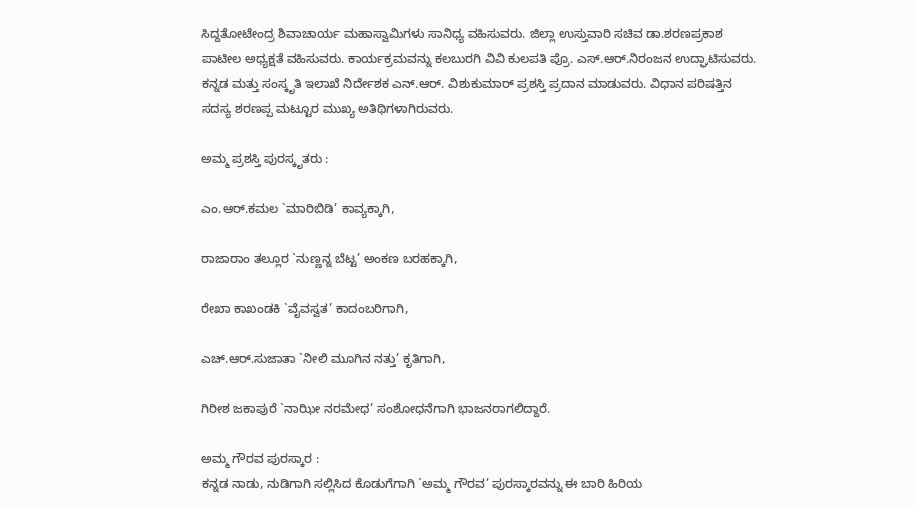ಸಿದ್ದತೋಟೇಂದ್ರ ಶಿವಾಚಾರ್ಯ ಮಹಾಸ್ವಾಮಿಗಳು ಸಾನಿಧ್ಯ ವಹಿಸುವರು. ಜಿಲ್ಲಾ ಉಸ್ತುವಾರಿ ಸಚಿವ ಡಾ.ಶರಣಪ್ರಕಾಶ ಪಾಟೀಲ ಅಧ್ಯಕ್ಷತೆ ವಹಿಸುವರು. ಕಾರ್ಯಕ್ರಮವನ್ನು ಕಲಬುರಗಿ ವಿವಿ ಕುಲಪತಿ ಪ್ರೊ. ಎಸ್.ಆರ್.ನಿರಂಜನ ಉದ್ಘಾಟಿಸುವರು. ಕನ್ನಡ ಮತ್ತು ಸಂಸ್ಕೃತಿ ಇಲಾಖೆ ನಿರ್ದೇಶಕ ಎನ್.ಆರ್. ವಿಶುಕುಮಾರ್ ಪ್ರಶಸ್ತಿ ಪ್ರದಾನ ಮಾಡುವರು. ವಿಧಾನ ಪರಿಷತ್ತಿನ ಸದಸ್ಯ ಶರಣಪ್ಪ ಮಟ್ಟೂರ ಮುಖ್ಯ ಅತಿಥಿಗಳಾಗಿರುವರು.

ಅಮ್ಮ ಪ್ರಶಸ್ತಿ ಪುರಸ್ಕೃತರು :

ಎಂ.ಆರ್.ಕಮಲ `ಮಾರಿಬಿಡಿ’ ಕಾವ್ಯಕ್ಕಾಗಿ,

ರಾಜಾರಾಂ ತಲ್ಲೂರ `ನುಣ್ಣನ್ನ ಬೆಟ್ಟ’ ಅಂಕಣ ಬರಹಕ್ಕಾಗಿ,

ರೇಖಾ ಕಾಖಂಡಕಿ `ವೈವಸ್ವತ’ ಕಾದಂಬರಿಗಾಗಿ,

ಎಚ್.ಆರ್.ಸುಜಾತಾ `ನೀಲಿ ಮೂಗಿನ ನತ್ತು’ ಕೃತಿಗಾಗಿ,

ಗಿರೀಶ ಜಕಾಪುರೆ `ನಾಝೀ ನರಮೇಧ’ ಸಂಶೋಧನೆಗಾಗಿ ಭಾಜನರಾಗಲಿದ್ದಾರೆ.

ಅಮ್ಮ ಗೌರವ ಪುರಸ್ಕಾರ :
ಕನ್ನಡ ನಾಡು, ನುಡಿಗಾಗಿ ಸಲ್ಲಿಸಿದ ಕೊಡುಗೆಗಾಗಿ `ಅಮ್ಮ ಗೌರವ’ ಪುರಸ್ಕಾರವನ್ನು ಈ ಬಾರಿ ಹಿರಿಯ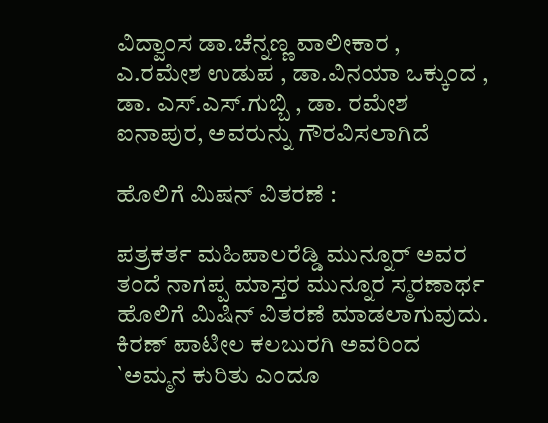ವಿದ್ವಾಂಸ ಡಾ.ಚೆನ್ನಣ್ಣ ವಾಲೀಕಾರ , ಎ.ರಮೇಶ ಉಡುಪ , ಡಾ.ವಿನಯಾ ಒಕ್ಕುಂದ , ಡಾ. ಎಸ್.ಎಸ್.ಗುಬ್ಬಿ , ಡಾ. ರಮೇಶ ಐನಾಪುರ, ಅವರುನ್ನು ಗೌರವಿಸಲಾಗಿದೆ

ಹೊಲಿಗೆ ಮಿಷನ್ ವಿತರಣೆ :

ಪತ್ರಕರ್ತ ಮಹಿಪಾಲರೆಡ್ಡಿ ಮುನ್ನೂರ್ ಅವರ ತಂದೆ ನಾಗಪ್ಪ ಮಾಸ್ತರ ಮುನ್ನೂರ ಸ್ಮರಣಾರ್ಥ ಹೊಲಿಗೆ ಮಿಷಿನ್ ವಿತರಣೆ ಮಾಡಲಾಗುವುದು.
ಕಿರಣ್ ಪಾಟೀಲ ಕಲಬುರಗಿ ಅವರಿಂದ `ಅಮ್ಮನ ಕುರಿತು ಎಂದೂ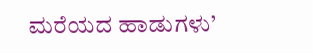ಮರೆಯದ ಹಾಡುಗಳು’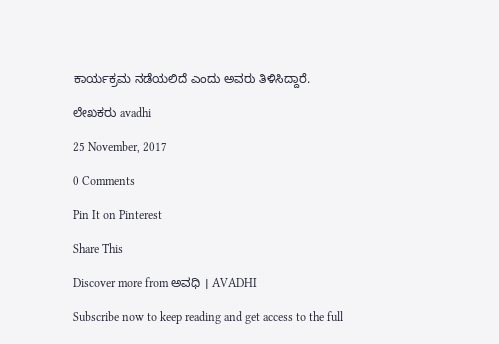ಕಾರ್ಯಕ್ರಮ ನಡೆಯಲಿದೆ ಎಂದು ಅವರು ತಿಳಿಸಿದ್ದಾರೆ.

ಲೇಖಕರು avadhi

25 November, 2017

0 Comments

Pin It on Pinterest

Share This

Discover more from ಅವಧಿ । AVADHI

Subscribe now to keep reading and get access to the full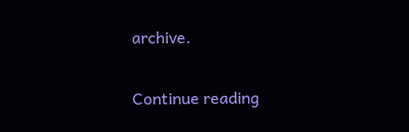archive.

Continue reading